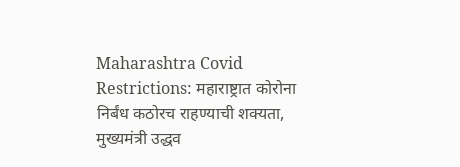Maharashtra Covid Restrictions: महाराष्ट्रात कोरोना निर्बंध कठोरच राहण्याची शक्यता, मुख्यमंत्री उद्धव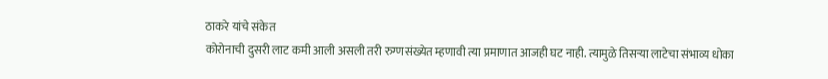ठाकरे यांचे संकेत
कोरोनाची दुसरी लाट कमी आली असली तरी रुग्णसंख्येत म्हणावी त्या प्रमाणात आजही घट नाही. त्यामुळे तिसऱ्या लाटेचा संभाव्य धोका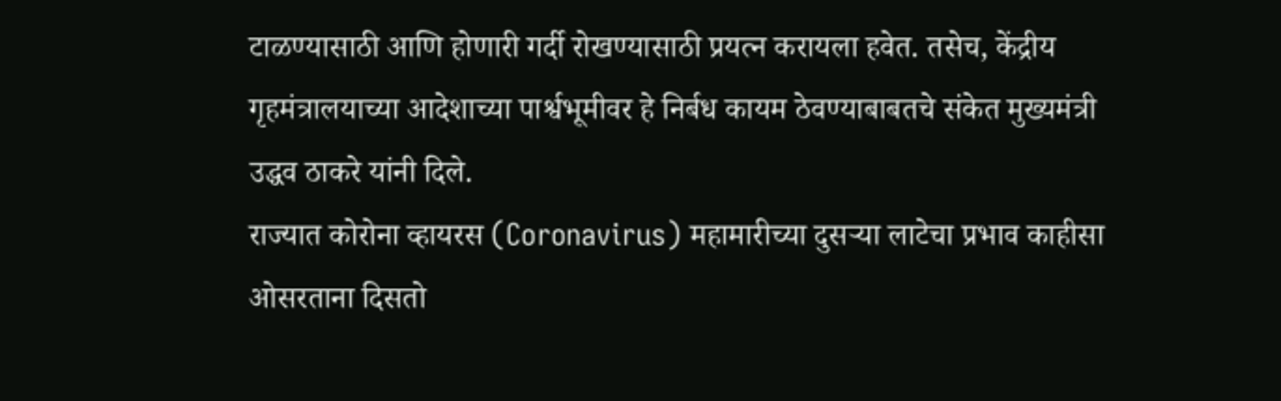टाळण्यासाठी आणि होणारी गर्दी रोखण्यासाठी प्रयत्न करायला हवेत. तसेच, केंद्रीय गृहमंत्रालयाच्या आदेशाच्या पार्श्वभूमीवर हे निर्बध कायम ठेवण्याबाबतचे संकेत मुख्यमंत्री उद्धव ठाकरे यांनी दिले.
राज्यात कोरोना व्हायरस (Coronavirus) महामारीच्या दुसऱ्या लाटेचा प्रभाव काहीसा ओसरताना दिसतो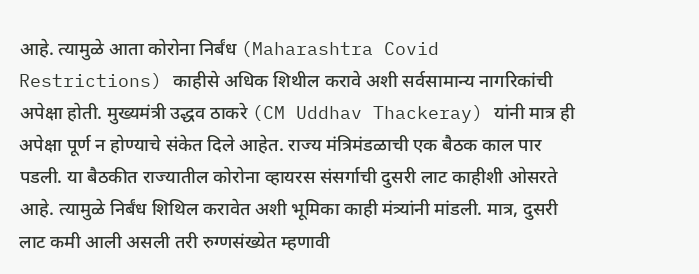आहे. त्यामुळे आता कोरोना निर्बंध (Maharashtra Covid Restrictions) काहीसे अधिक शिथील करावे अशी सर्वसामान्य नागरिकांची अपेक्षा होती. मुख्यमंत्री उद्धव ठाकरे (CM Uddhav Thackeray) यांनी मात्र ही अपेक्षा पूर्ण न होण्याचे संकेत दिले आहेत. राज्य मंत्रिमंडळाची एक बैठक काल पार पडली. या बैठकीत राज्यातील कोरोना व्हायरस संसर्गाची दुसरी लाट काहीशी ओसरते आहे. त्यामुळे निर्बंध शिथिल करावेत अशी भूमिका काही मंत्र्यांनी मांडली. मात्र, दुसरी लाट कमी आली असली तरी रुग्णसंख्येत म्हणावी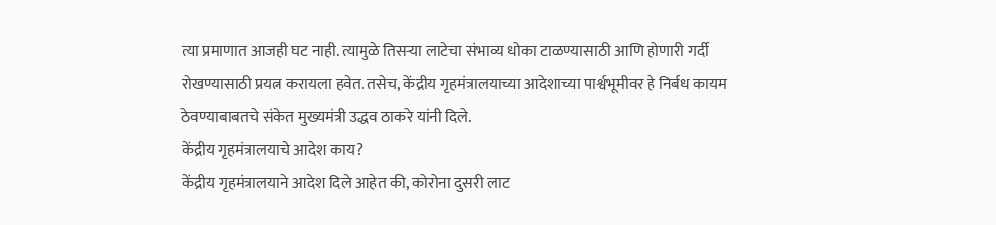त्या प्रमाणात आजही घट नाही. त्यामुळे तिसऱ्या लाटेचा संभाव्य धोका टाळण्यासाठी आणि होणारी गर्दी रोखण्यासाठी प्रयत्न करायला हवेत. तसेच, केंद्रीय गृहमंत्रालयाच्या आदेशाच्या पार्श्वभूमीवर हे निर्बध कायम ठेवण्याबाबतचे संकेत मुख्यमंत्री उद्धव ठाकरे यांनी दिले.
केंद्रीय गृहमंत्रालयाचे आदेश काय?
केंद्रीय गृहमंत्रालयाने आदेश दिले आहेत की, कोरोना दुसरी लाट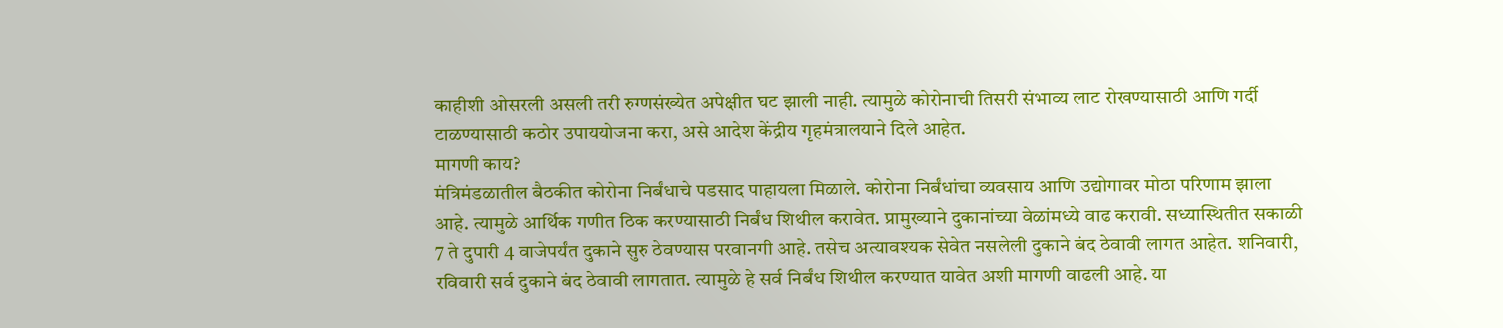काहीशी ओसरली असली तरी रुग्णसंख्येत अपेक्षीत घट झाली नाही. त्यामुळे कोरोनाची तिसरी संभाव्य लाट रोखण्यासाठी आणि गर्दी टाळण्यासाठी कठोर उपाययोजना करा, असे आदेश केंद्रीय गृहमंत्रालयाने दिले आहेत.
मागणी काय?
मंत्रिमंडळातील बैठकीत कोरोना निर्बंधाचे पडसाद पाहायला मिळाले. कोरोना निर्बंधांचा व्यवसाय आणि उद्योगावर मोठा परिणाम झाला आहे. त्यामुळे आर्थिक गणीत ठिक करण्यासाठी निर्बंध शिथील करावेत. प्रामुख्याने दुकानांच्या वेळांमध्ये वाढ करावी. सध्यास्थितीत सकाळी 7 ते दुपारी 4 वाजेपर्यंत दुकाने सुरु ठेवण्यास परवानगी आहे. तसेच अत्यावश्यक सेवेत नसलेली दुकाने बंद ठेवावी लागत आहेत. शनिवारी, रविवारी सर्व दुकाने बंद ठेवावी लागतात. त्यामुळे हे सर्व निर्बंध शिथील करण्यात यावेत अशी मागणी वाढली आहे. या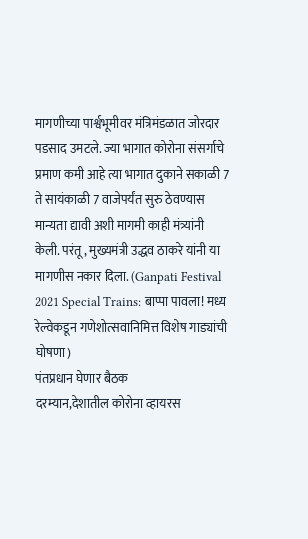मागणीच्या पार्श्वभूमीवर मंत्रिमंडळात जोरदार पडसाद उमटले. ज्या भागात कोरोना संसर्गाचे प्रमाण कमी आहे त्या भागात दुकाने सकाळी 7 ते सायंकाळी 7 वाजेपर्यंत सुरु ठेवण्यास मान्यता द्यावी अशी मागमी काही मंत्र्यांनी केली. परंतू, मुख्यमंत्री उद्धव ठाकरे यांनी या मागणीस नकार दिला. (Ganpati Festival 2021 Special Trains: बाप्पा पावला! मध्य रेल्वेकडून गणेशोत्सवानिमित्त विशेष गाड्यांची घोषणा)
पंतप्रधान घेणार बैठक
दरम्यान,देशातील कोरोना व्हायरस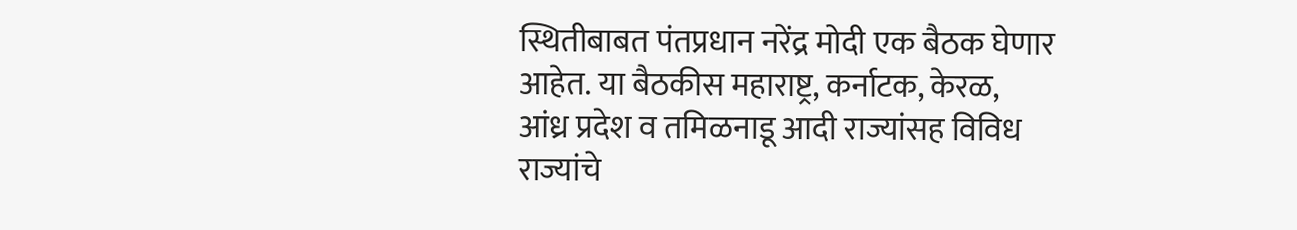स्थितीबाबत पंतप्रधान नरेंद्र मोदी एक बैठक घेणार आहेत. या बैठकीस महाराष्ट्र, कर्नाटक, केरळ, आंध्र प्रदेश व तमिळनाडू आदी राज्यांसह विविध राज्यांचे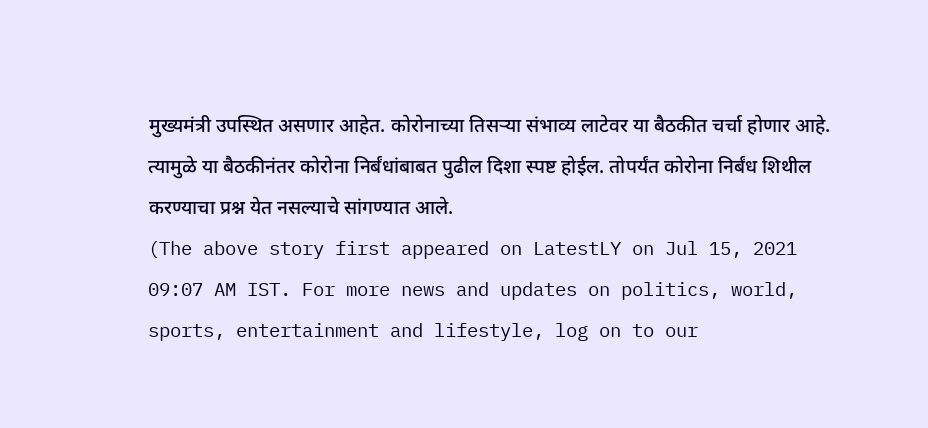मुख्यमंत्री उपस्थित असणार आहेत. कोरोनाच्या तिसऱ्या संभाव्य लाटेवर या बैठकीत चर्चा होणार आहे. त्यामुळे या बैठकीनंतर कोरोना निर्बंधांबाबत पुढील दिशा स्पष्ट होईल. तोपर्यंत कोरोना निर्बंध शिथील करण्याचा प्रश्न येत नसल्याचे सांगण्यात आले.
(The above story first appeared on LatestLY on Jul 15, 2021 09:07 AM IST. For more news and updates on politics, world, sports, entertainment and lifestyle, log on to our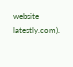website latestly.com).